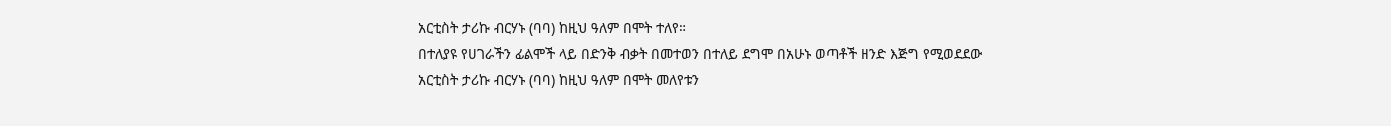አርቲስት ታሪኩ ብርሃኑ (ባባ) ከዚህ ዓለም በሞት ተለየ።
በተለያዩ የሀገራችን ፊልሞች ላይ በድንቅ ብቃት በመተወን በተለይ ደግሞ በአሁኑ ወጣቶች ዘንድ እጅግ የሚወደደው አርቲስት ታሪኩ ብርሃኑ (ባባ) ከዚህ ዓለም በሞት መለየቱን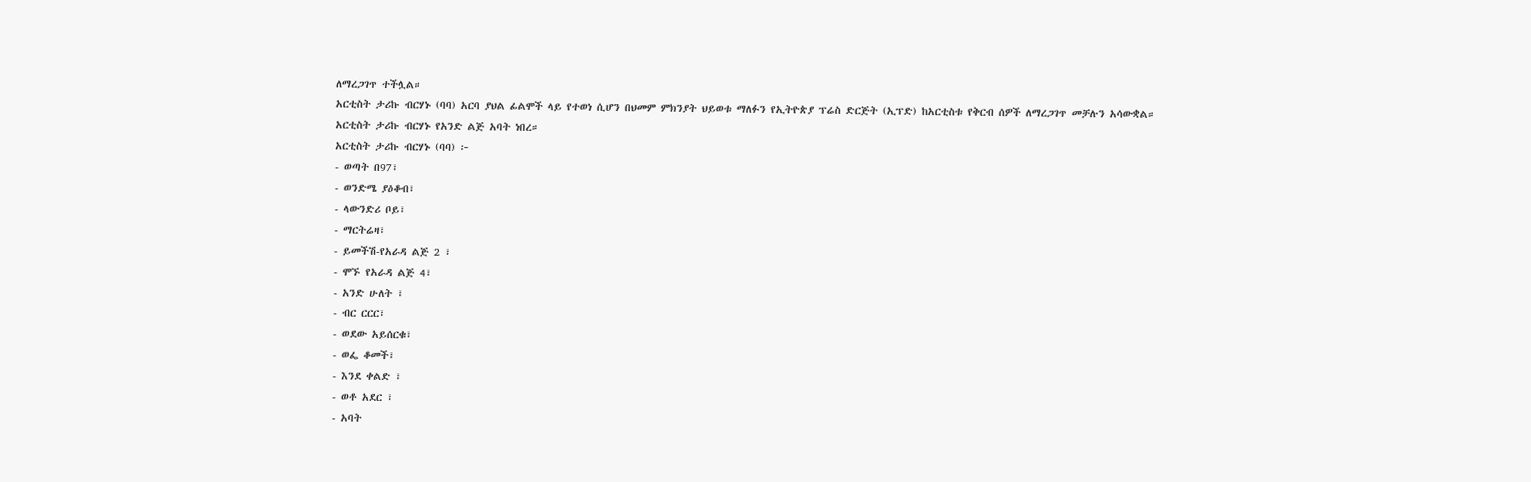ለማረጋገጥ ተችሏል።
አርቲስት ታሪኩ ብርሃኑ (ባባ) አርባ ያህል ፊልሞች ላይ የተወነ ሲሆን በህመም ምክንያት ህይወቱ ማለፉን የኢትዮጵያ ፕሬስ ድርጅት (ኢፕድ) ከአርቲስቱ የቅርብ ሰዎች ለማረጋገጥ መቻሉን አሳውቋል።
አርቲስት ታሪኩ ብርሃኑ የአንድ ልጅ አባት ነበረ።
አርቲስት ታሪኩ ብርሃኑ (ባባ) ፦
- ወጣት በ97፣
- ወንድሜ ያዕቆብ፣
- ላውንድሪ ቦይ፣
- ማርትሬዛ፣
- ይመችሽ-የአራዳ ልጅ 2 ፣
- ሞኙ የአራዳ ልጅ 4፣
- አንድ ሁለት ፣
- ብር ርርር፣
- ወደው አይሰርቁ፣
- ወፌ ቆመች፣
- እንደ ቀልድ ፣
- ወቶ አደር ፣
- አባት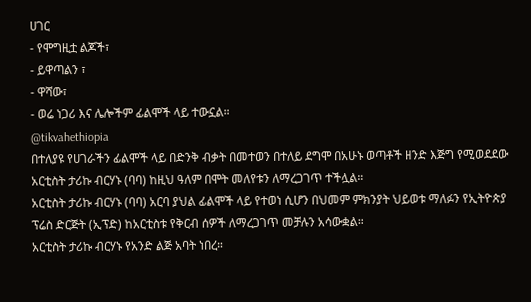ሀገር
- የሞግዚቷ ልጆች፣
- ይዋጣልን ፣
- ዋሻው፣
- ወሬ ነጋሪ እና ሌሎችም ፊልሞች ላይ ተውኗል።
@tikvahethiopia
በተለያዩ የሀገራችን ፊልሞች ላይ በድንቅ ብቃት በመተወን በተለይ ደግሞ በአሁኑ ወጣቶች ዘንድ እጅግ የሚወደደው አርቲስት ታሪኩ ብርሃኑ (ባባ) ከዚህ ዓለም በሞት መለየቱን ለማረጋገጥ ተችሏል።
አርቲስት ታሪኩ ብርሃኑ (ባባ) አርባ ያህል ፊልሞች ላይ የተወነ ሲሆን በህመም ምክንያት ህይወቱ ማለፉን የኢትዮጵያ ፕሬስ ድርጅት (ኢፕድ) ከአርቲስቱ የቅርብ ሰዎች ለማረጋገጥ መቻሉን አሳውቋል።
አርቲስት ታሪኩ ብርሃኑ የአንድ ልጅ አባት ነበረ።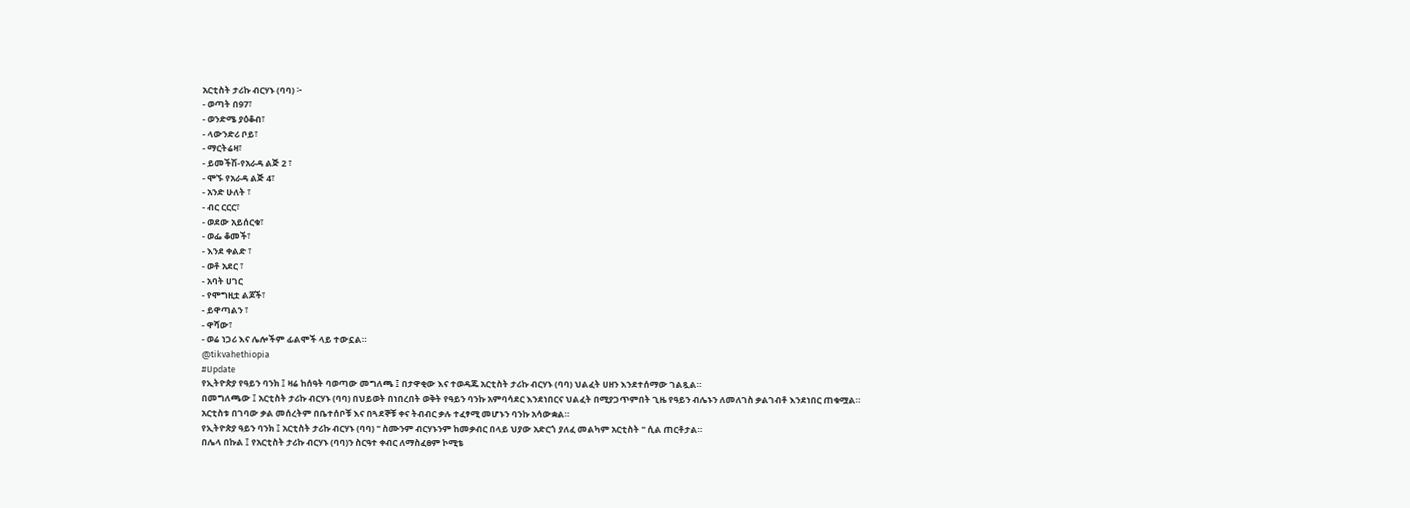አርቲስት ታሪኩ ብርሃኑ (ባባ) ፦
- ወጣት በ97፣
- ወንድሜ ያዕቆብ፣
- ላውንድሪ ቦይ፣
- ማርትሬዛ፣
- ይመችሽ-የአራዳ ልጅ 2 ፣
- ሞኙ የአራዳ ልጅ 4፣
- አንድ ሁለት ፣
- ብር ርርር፣
- ወደው አይሰርቁ፣
- ወፌ ቆመች፣
- እንደ ቀልድ ፣
- ወቶ አደር ፣
- አባት ሀገር
- የሞግዚቷ ልጆች፣
- ይዋጣልን ፣
- ዋሻው፣
- ወሬ ነጋሪ እና ሌሎችም ፊልሞች ላይ ተውኗል።
@tikvahethiopia
#Update
የኢትዮጵያ የዓይን ባንክ ፤ ዛሬ ከሰዓት ባወጣው መግለጫ ፤ በታዋቂው እና ተወዳጁ አርቲስት ታሪኩ ብርሃኑ (ባባ) ህልፈት ሀዘን እንደተሰማው ገልጿል።
በመግለጫው ፤ አርቲስት ታሪኩ ብርሃኑ (ባባ) በህይወት በነበረበት ወቅት የዓይን ባንኩ አምባሳደር እንደነበርና ህልፈት በሚያጋጥምበት ጊዜ የዓይን ብሌኑን ለመለገስ ቃልገብቶ እንደነበር ጠቁሟል።
አርቲስቱ በገባው ቃል መሰረትም በቤተሰቦቹ እና በጓደኞቹ ቀና ትብብር ቃሉ ተፈፃሚ መሆኑን ባንኩ አሳውቋል።
የኢትዮጵያ ዓይን ባንክ ፤ አርቲስት ታሪኩ ብርሃኑ (ባባ) " ስሙንም ብርሃኑንም ከመቃብር በላይ ህያው አድርጎ ያለፈ መልካም አርቲስት " ሲል ጠርቶታል።
በሌላ በኩል ፤ የአርቲስት ታሪኩ ብርሃኑ (ባባ)ን ስርዓተ ቀብር ለማስፈፀም ኮሚቴ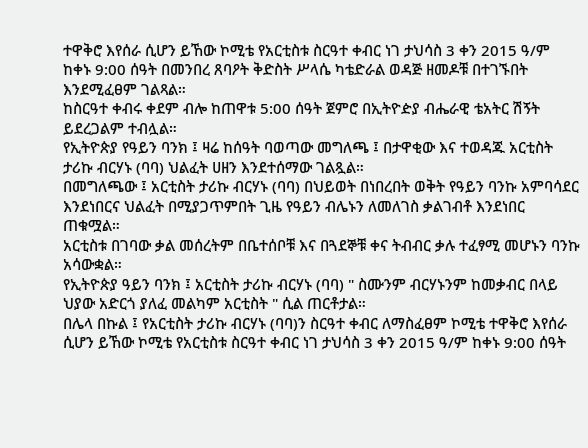ተዋቅሮ እየሰራ ሲሆን ይኸው ኮሚቴ የአርቲስቱ ስርዓተ ቀብር ነገ ታህሳስ 3 ቀን 2015 ዓ/ም ከቀኑ 9:00 ሰዓት በመንበረ ጸባዖት ቅድስት ሥላሴ ካቴድራል ወዳጅ ዘመዶቹ በተገኙበት እንደሚፈፀም ገልጻል።
ከስርዓተ ቀብሩ ቀደም ብሎ ከጠዋቱ 5:00 ሰዓት ጀምሮ በኢትዮዽያ ብሔራዊ ቴአትር ሽኝት ይደረጋልም ተብሏል።
የኢትዮጵያ የዓይን ባንክ ፤ ዛሬ ከሰዓት ባወጣው መግለጫ ፤ በታዋቂው እና ተወዳጁ አርቲስት ታሪኩ ብርሃኑ (ባባ) ህልፈት ሀዘን እንደተሰማው ገልጿል።
በመግለጫው ፤ አርቲስት ታሪኩ ብርሃኑ (ባባ) በህይወት በነበረበት ወቅት የዓይን ባንኩ አምባሳደር እንደነበርና ህልፈት በሚያጋጥምበት ጊዜ የዓይን ብሌኑን ለመለገስ ቃልገብቶ እንደነበር ጠቁሟል።
አርቲስቱ በገባው ቃል መሰረትም በቤተሰቦቹ እና በጓደኞቹ ቀና ትብብር ቃሉ ተፈፃሚ መሆኑን ባንኩ አሳውቋል።
የኢትዮጵያ ዓይን ባንክ ፤ አርቲስት ታሪኩ ብርሃኑ (ባባ) " ስሙንም ብርሃኑንም ከመቃብር በላይ ህያው አድርጎ ያለፈ መልካም አርቲስት " ሲል ጠርቶታል።
በሌላ በኩል ፤ የአርቲስት ታሪኩ ብርሃኑ (ባባ)ን ስርዓተ ቀብር ለማስፈፀም ኮሚቴ ተዋቅሮ እየሰራ ሲሆን ይኸው ኮሚቴ የአርቲስቱ ስርዓተ ቀብር ነገ ታህሳስ 3 ቀን 2015 ዓ/ም ከቀኑ 9:00 ሰዓት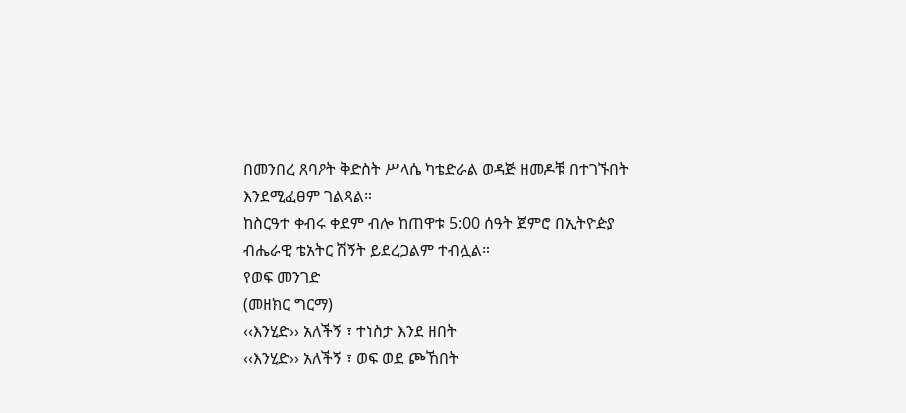በመንበረ ጸባዖት ቅድስት ሥላሴ ካቴድራል ወዳጅ ዘመዶቹ በተገኙበት እንደሚፈፀም ገልጻል።
ከስርዓተ ቀብሩ ቀደም ብሎ ከጠዋቱ 5:00 ሰዓት ጀምሮ በኢትዮዽያ ብሔራዊ ቴአትር ሽኝት ይደረጋልም ተብሏል።
የወፍ መንገድ
(መዘክር ግርማ)
‹‹እንሂድ›› አለችኝ ፣ ተነስታ እንደ ዘበት
‹‹እንሂድ›› አለችኝ ፣ ወፍ ወደ ጮኸበት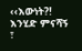‹‹እውነት?!
እንሂድ ምናሻኝ ፣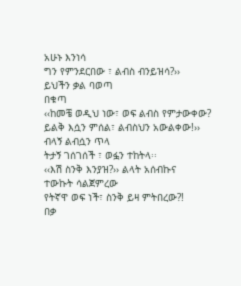አሁኑ እንነሳ
ግን የምንደርበው ፣ ልብስ ብንይዝሳ?››
ይህችን ቃል ባወጣ
በቁጣ
‹‹ከመቼ ወዲህ ነው፣ ወፍ ልብስ የምታውቀው?
ይልቅ እሷን ምሰል፣ ልብስህን አውልቀው!››
ብላኝ ልብሷን ጥላ
ትታኝ ገሰገሰች ፣ ወፏን ተከትላ፡፡
‹‹እሽ ስንቅ እንያዝ?›› ልላት አሰብኩና
ተውኩት ሳልጀምረው
የትኛዋ ወፍ ነች፣ ስንቅ ይዛ ምትበረው?!
በቃ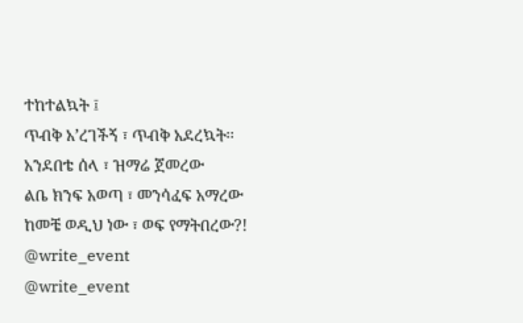ተከተልኳት ፤
ጥብቅ አ’ረገችኝ ፣ ጥብቅ አደረኳት፡፡
አንደበቴ ሰላ ፣ ዝማሬ ጀመረው
ልቤ ክንፍ አወጣ ፣ መንሳፈፍ አማረው
ከመቼ ወዲህ ነው ፣ ወፍ የማትበረው?!
@write_event
@write_event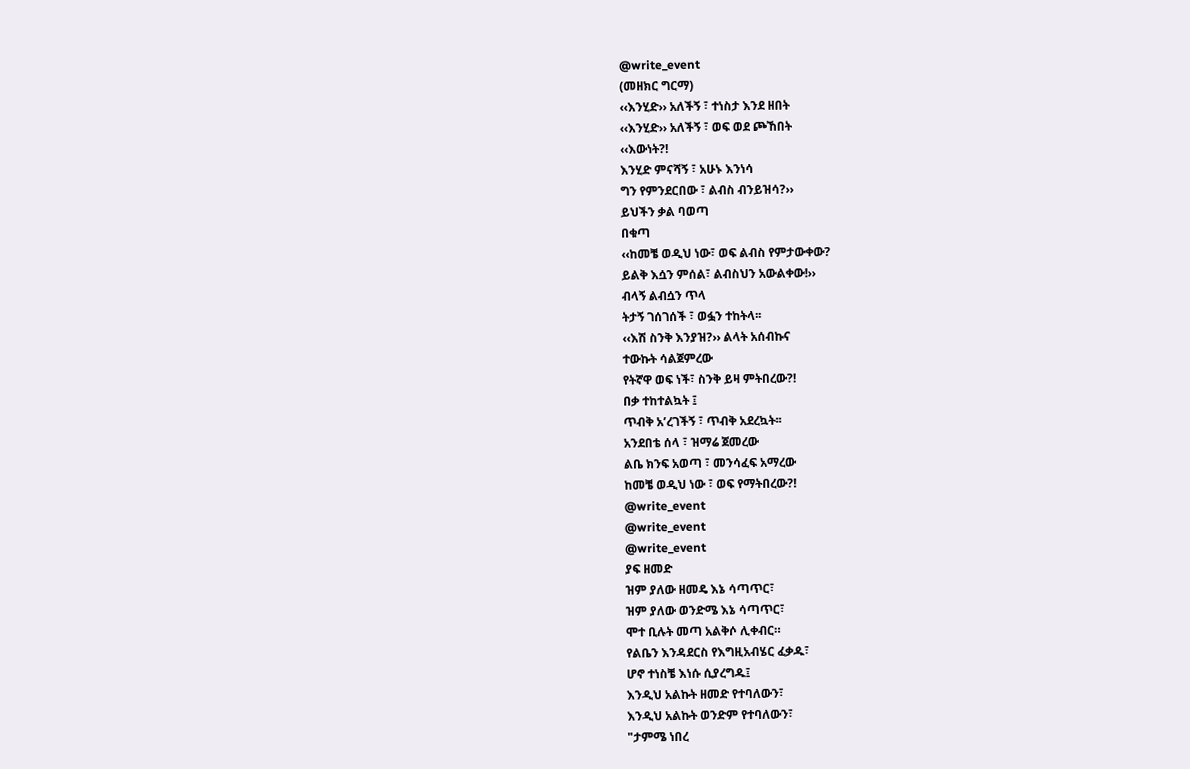@write_event
(መዘክር ግርማ)
‹‹እንሂድ›› አለችኝ ፣ ተነስታ እንደ ዘበት
‹‹እንሂድ›› አለችኝ ፣ ወፍ ወደ ጮኸበት
‹‹እውነት?!
እንሂድ ምናሻኝ ፣ አሁኑ እንነሳ
ግን የምንደርበው ፣ ልብስ ብንይዝሳ?››
ይህችን ቃል ባወጣ
በቁጣ
‹‹ከመቼ ወዲህ ነው፣ ወፍ ልብስ የምታውቀው?
ይልቅ እሷን ምሰል፣ ልብስህን አውልቀው!››
ብላኝ ልብሷን ጥላ
ትታኝ ገሰገሰች ፣ ወፏን ተከትላ፡፡
‹‹እሽ ስንቅ እንያዝ?›› ልላት አሰብኩና
ተውኩት ሳልጀምረው
የትኛዋ ወፍ ነች፣ ስንቅ ይዛ ምትበረው?!
በቃ ተከተልኳት ፤
ጥብቅ አ’ረገችኝ ፣ ጥብቅ አደረኳት፡፡
አንደበቴ ሰላ ፣ ዝማሬ ጀመረው
ልቤ ክንፍ አወጣ ፣ መንሳፈፍ አማረው
ከመቼ ወዲህ ነው ፣ ወፍ የማትበረው?!
@write_event
@write_event
@write_event
ያፍ ዘመድ
ዝም ያለው ዘመዴ እኔ ሳጣጥር፣
ዝም ያለው ወንድሜ እኔ ሳጣጥር፣
ሞተ ቢሉት መጣ አልቅሶ ሊቀብር።
የልቤን እንዳደርስ የእግዚአብሄር ፈቃዱ፣
ሆኖ ተነስቼ እነሱ ሲያረግዱ፤
እንዲህ አልኩት ዘመድ የተባለውን፣
እንዲህ አልኩት ወንድም የተባለውን፣
"ታምሜ ነበረ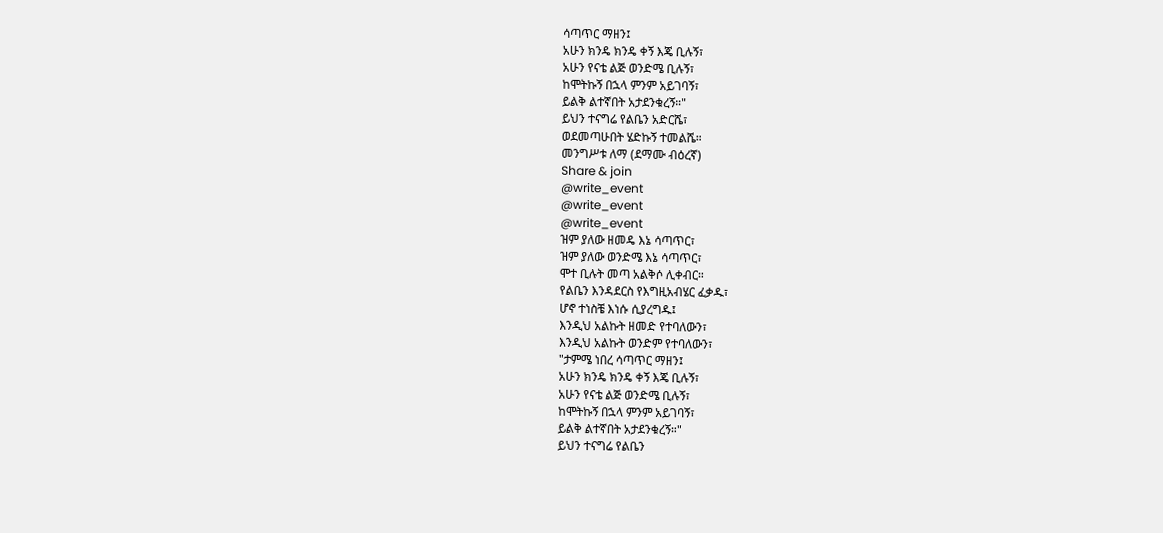ሳጣጥር ማዘን፤
አሁን ክንዴ ክንዴ ቀኝ እጄ ቢሉኝ፣
አሁን የናቴ ልጅ ወንድሜ ቢሉኝ፣
ከሞትኩኝ በኋላ ምንም አይገባኝ፣
ይልቅ ልተኛበት አታደንቁረኝ።"
ይህን ተናግሬ የልቤን አድርሼ፣
ወደመጣሁበት ሄድኩኝ ተመልሼ።
መንግሥቱ ለማ (ደማሙ ብዕረኛ)
Share & join
@write_event
@write_event
@write_event
ዝም ያለው ዘመዴ እኔ ሳጣጥር፣
ዝም ያለው ወንድሜ እኔ ሳጣጥር፣
ሞተ ቢሉት መጣ አልቅሶ ሊቀብር።
የልቤን እንዳደርስ የእግዚአብሄር ፈቃዱ፣
ሆኖ ተነስቼ እነሱ ሲያረግዱ፤
እንዲህ አልኩት ዘመድ የተባለውን፣
እንዲህ አልኩት ወንድም የተባለውን፣
"ታምሜ ነበረ ሳጣጥር ማዘን፤
አሁን ክንዴ ክንዴ ቀኝ እጄ ቢሉኝ፣
አሁን የናቴ ልጅ ወንድሜ ቢሉኝ፣
ከሞትኩኝ በኋላ ምንም አይገባኝ፣
ይልቅ ልተኛበት አታደንቁረኝ።"
ይህን ተናግሬ የልቤን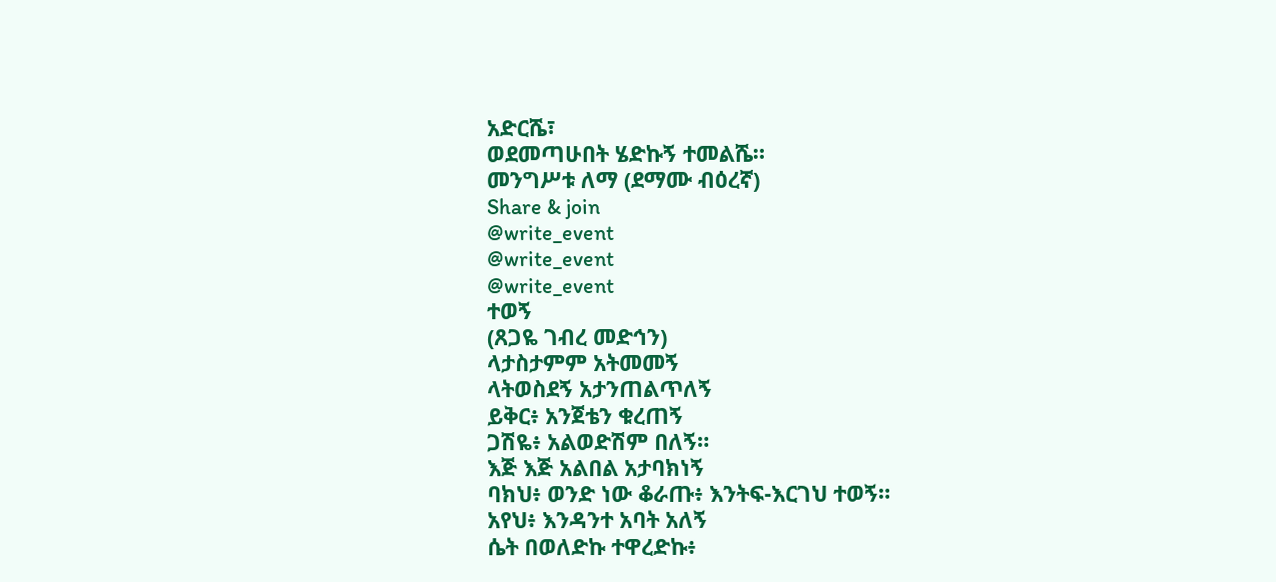አድርሼ፣
ወደመጣሁበት ሄድኩኝ ተመልሼ።
መንግሥቱ ለማ (ደማሙ ብዕረኛ)
Share & join
@write_event
@write_event
@write_event
ተወኝ
(ጸጋዬ ገብረ መድኅን)
ላታስታምም አትመመኝ
ላትወስደኝ አታንጠልጥለኝ
ይቅር፥ አንጀቴን ቁረጠኝ
ጋሽዬ፥ አልወድሽም በለኝ።
እጅ እጅ አልበል አታባክነኝ
ባክህ፥ ወንድ ነው ቆራጡ፥ እንትፍ-እርገህ ተወኝ።
አየህ፥ እንዳንተ አባት አለኝ
ሴት በወለድኩ ተዋረድኩ፥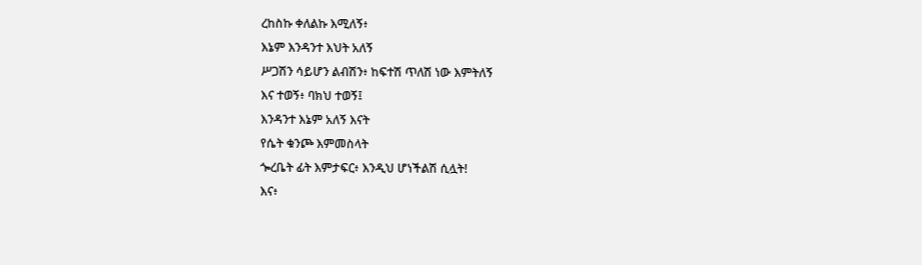ረከስኩ ቀለልኩ እሚለኝ፥
እኔም እንዳንተ እህት አለኝ
ሥጋሽን ሳይሆን ልብሽን፥ ከፍተሽ ጥለሽ ነው እምትለኝ
እና ተወኝ፥ ባክህ ተወኝ፤
እንዳንተ እኔም አለኝ እናት
የሴት ቁንጮ እምመስላት
ጐረቤት ፊት እምታፍር፥ እንዲህ ሆነችልሽ ሲሏት!
እና፥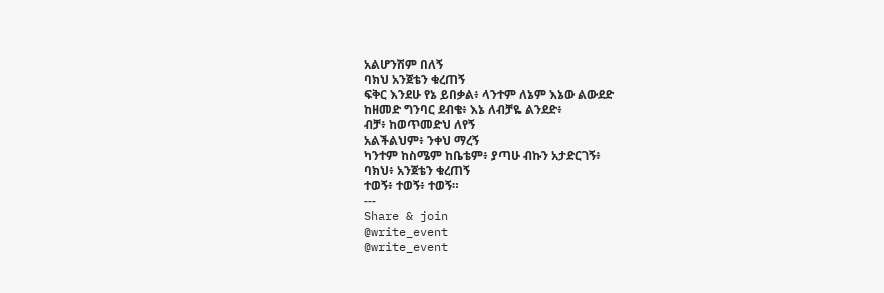አልሆንሽም በለኝ
ባክህ አንጀቴን ቁረጠኝ
ፍቅር እንደሁ የኔ ይበቃል፥ ላንተም ለኔም እኔው ልውደድ
ከዘመድ ግንባር ደብቄ፥ እኔ ለብቻዬ ልንደድ፥
ብቻ፥ ከወጥመድህ ለየኝ
አልችልህም፥ ንቀህ ማረኝ
ካንተም ከስሜም ከቤቴም፥ ያጣሁ ብኩን አታድርገኝ፥
ባክህ፥ አንጀቴን ቁረጠኝ
ተወኝ፥ ተወኝ፥ ተወኝ።
---
Share & join
@write_event
@write_event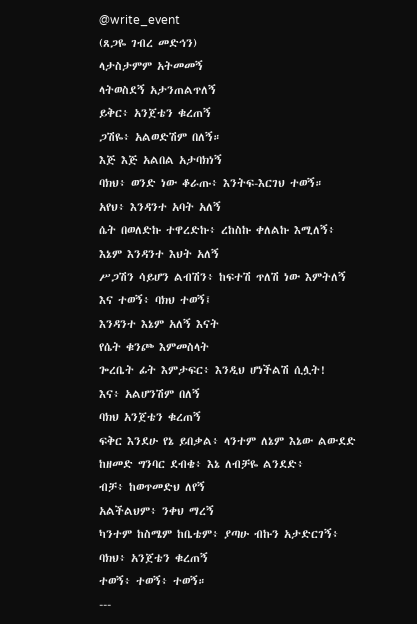@write_event
(ጸጋዬ ገብረ መድኅን)
ላታስታምም አትመመኝ
ላትወስደኝ አታንጠልጥለኝ
ይቅር፥ አንጀቴን ቁረጠኝ
ጋሽዬ፥ አልወድሽም በለኝ።
እጅ እጅ አልበል አታባክነኝ
ባክህ፥ ወንድ ነው ቆራጡ፥ እንትፍ-እርገህ ተወኝ።
አየህ፥ እንዳንተ አባት አለኝ
ሴት በወለድኩ ተዋረድኩ፥ ረከስኩ ቀለልኩ እሚለኝ፥
እኔም እንዳንተ እህት አለኝ
ሥጋሽን ሳይሆን ልብሽን፥ ከፍተሽ ጥለሽ ነው እምትለኝ
እና ተወኝ፥ ባክህ ተወኝ፤
እንዳንተ እኔም አለኝ እናት
የሴት ቁንጮ እምመስላት
ጐረቤት ፊት እምታፍር፥ እንዲህ ሆነችልሽ ሲሏት!
እና፥ አልሆንሽም በለኝ
ባክህ አንጀቴን ቁረጠኝ
ፍቅር እንደሁ የኔ ይበቃል፥ ላንተም ለኔም እኔው ልውደድ
ከዘመድ ግንባር ደብቄ፥ እኔ ለብቻዬ ልንደድ፥
ብቻ፥ ከወጥመድህ ለየኝ
አልችልህም፥ ንቀህ ማረኝ
ካንተም ከስሜም ከቤቴም፥ ያጣሁ ብኩን አታድርገኝ፥
ባክህ፥ አንጀቴን ቁረጠኝ
ተወኝ፥ ተወኝ፥ ተወኝ።
---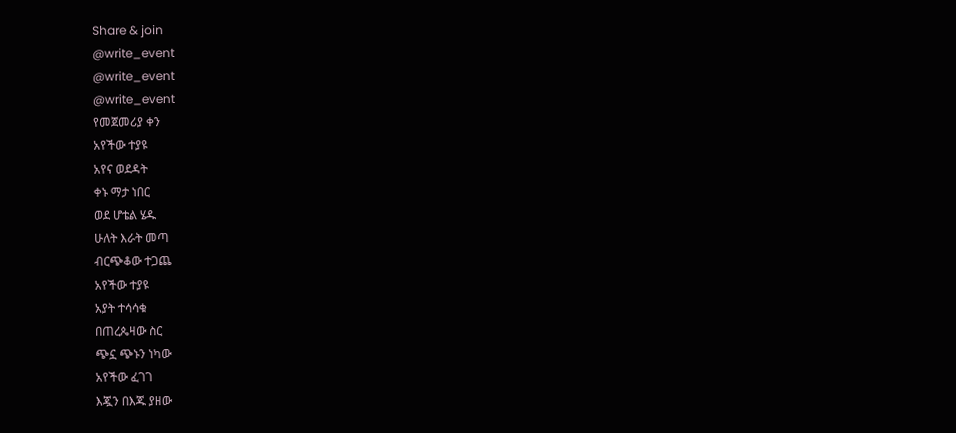Share & join
@write_event
@write_event
@write_event
የመጀመሪያ ቀን
አየችው ተያዩ
አየና ወደዳት
ቀኑ ማታ ነበር
ወደ ሆቴል ሄዱ
ሁለት እራት መጣ
ብርጭቆው ተጋጨ
አየችው ተያዩ
አያት ተሳሳቁ
በጠረጴዛው ስር
ጭኗ ጭኑን ነካው
አየችው ፈገገ
እጇን በእጁ ያዘው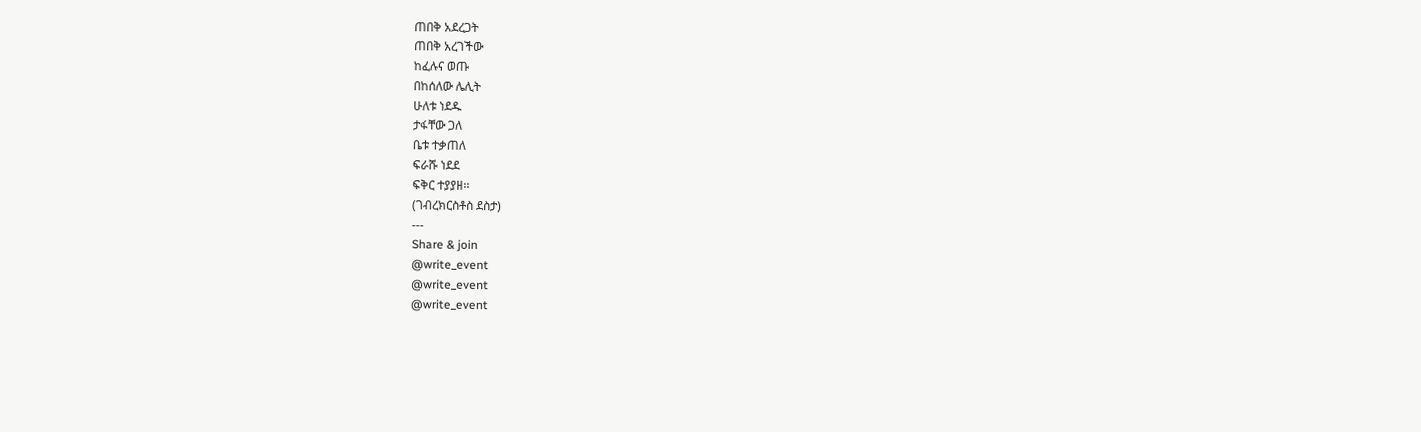ጠበቅ አደረጋት
ጠበቅ አረገችው
ከፈሉና ወጡ
በከሰለው ሌሊት
ሁለቱ ነደዱ
ታፋቸው ጋለ
ቤቱ ተቃጠለ
ፍራሹ ነደደ
ፍቅር ተያያዘ፡፡
(ገብረክርስቶስ ደስታ)
---
Share & join
@write_event
@write_event
@write_event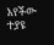አየችው ተያዩ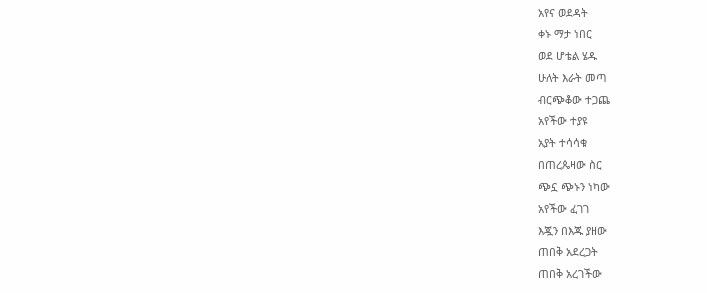አየና ወደዳት
ቀኑ ማታ ነበር
ወደ ሆቴል ሄዱ
ሁለት እራት መጣ
ብርጭቆው ተጋጨ
አየችው ተያዩ
አያት ተሳሳቁ
በጠረጴዛው ስር
ጭኗ ጭኑን ነካው
አየችው ፈገገ
እጇን በእጁ ያዘው
ጠበቅ አደረጋት
ጠበቅ አረገችው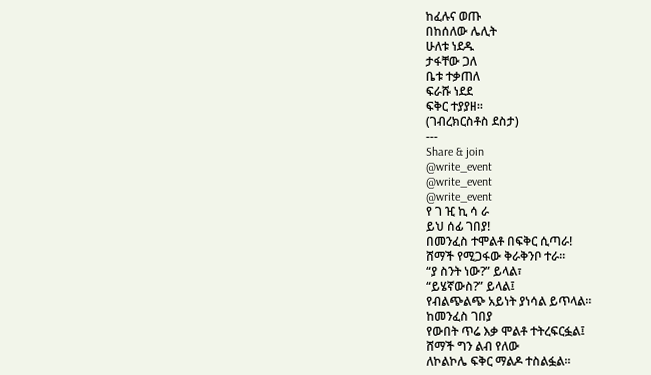ከፈሉና ወጡ
በከሰለው ሌሊት
ሁለቱ ነደዱ
ታፋቸው ጋለ
ቤቱ ተቃጠለ
ፍራሹ ነደደ
ፍቅር ተያያዘ፡፡
(ገብረክርስቶስ ደስታ)
---
Share & join
@write_event
@write_event
@write_event
የ ገ ዢ ኪ ሳ ራ
ይህ ሰፊ ገበያ!
በመንፈስ ተሞልቶ በፍቅር ሲጣራ!
ሸማች የሚጋፋው ቅራቅንቦ ተራ።
“ያ ስንት ነው?” ይላል፣
“ይሄኛውስ?” ይላል፤
የብልጭልጭ አይነት ያነሳል ይጥላል።
ከመንፈስ ገበያ
የውበት ጥሬ እቃ ሞልቶ ተትረፍርፏል፤
ሸማች ግን ልብ የለው
ለኮልኮሌ ፍቅር ማልዶ ተስልፏል።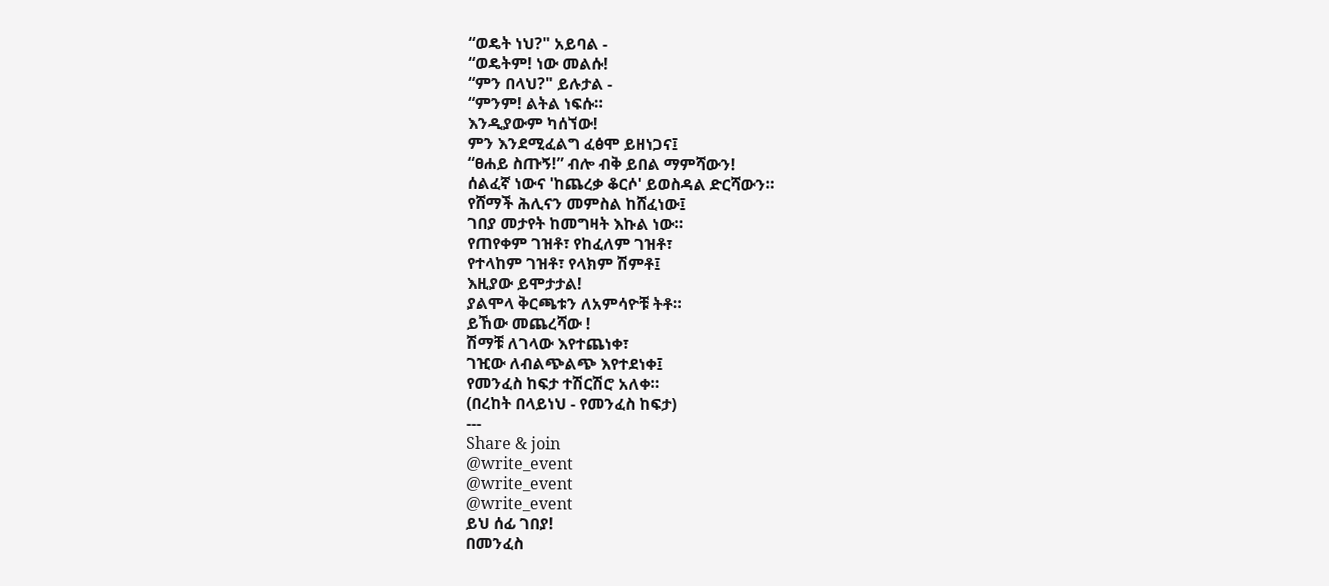“ወዴት ነህ?" አይባል -
“ወዴትም! ነው መልሱ!
“ምን በላህ?" ይሉታል -
“ምንም! ልትል ነፍሱ።
እንዲያውም ካሰኘው!
ምን እንደሚፈልግ ፈፅሞ ይዘነጋና፤
“ፀሐይ ስጡኝ!” ብሎ ብቅ ይበል ማምሻውን!
ሰልፈኛ ነውና 'ከጨረቃ ቆርሶ' ይወስዳል ድርሻውን።
የሸማች ሕሊናን መምስል ከሸፈነው፤
ገበያ መታየት ከመግዛት እኩል ነው።
የጠየቀም ገዝቶ፣ የከፈለም ገዝቶ፣
የተላከም ገዝቶ፣ የላክም ሽምቶ፤
እዚያው ይሞታታል!
ያልሞላ ቅርጫቱን ለአምሳዮቹ ትቶ።
ይኸው መጨረሻው !
ሽማቹ ለገላው እየተጨነቀ፣
ገዢው ለብልጭልጭ እየተደነቀ፤
የመንፈስ ከፍታ ተሽርሽሮ አለቀ።
(በረከት በላይነህ - የመንፈስ ከፍታ)
---
Share & join
@write_event
@write_event
@write_event
ይህ ሰፊ ገበያ!
በመንፈስ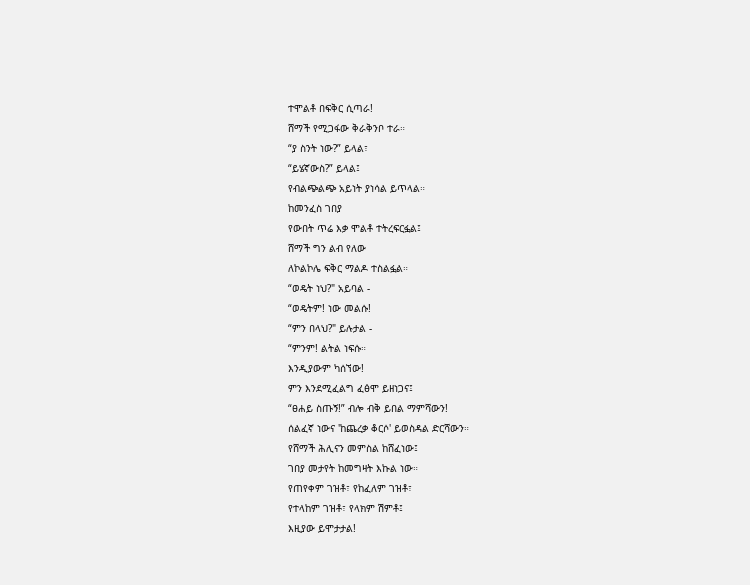ተሞልቶ በፍቅር ሲጣራ!
ሸማች የሚጋፋው ቅራቅንቦ ተራ።
“ያ ስንት ነው?” ይላል፣
“ይሄኛውስ?” ይላል፤
የብልጭልጭ አይነት ያነሳል ይጥላል።
ከመንፈስ ገበያ
የውበት ጥሬ እቃ ሞልቶ ተትረፍርፏል፤
ሸማች ግን ልብ የለው
ለኮልኮሌ ፍቅር ማልዶ ተስልፏል።
“ወዴት ነህ?" አይባል -
“ወዴትም! ነው መልሱ!
“ምን በላህ?" ይሉታል -
“ምንም! ልትል ነፍሱ።
እንዲያውም ካሰኘው!
ምን እንደሚፈልግ ፈፅሞ ይዘነጋና፤
“ፀሐይ ስጡኝ!” ብሎ ብቅ ይበል ማምሻውን!
ሰልፈኛ ነውና 'ከጨረቃ ቆርሶ' ይወስዳል ድርሻውን።
የሸማች ሕሊናን መምስል ከሸፈነው፤
ገበያ መታየት ከመግዛት እኩል ነው።
የጠየቀም ገዝቶ፣ የከፈለም ገዝቶ፣
የተላከም ገዝቶ፣ የላክም ሽምቶ፤
እዚያው ይሞታታል!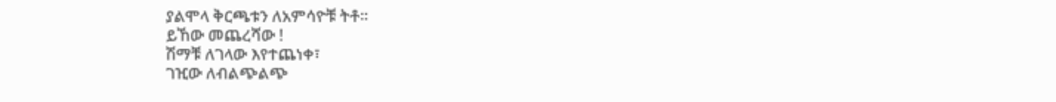ያልሞላ ቅርጫቱን ለአምሳዮቹ ትቶ።
ይኸው መጨረሻው !
ሽማቹ ለገላው እየተጨነቀ፣
ገዢው ለብልጭልጭ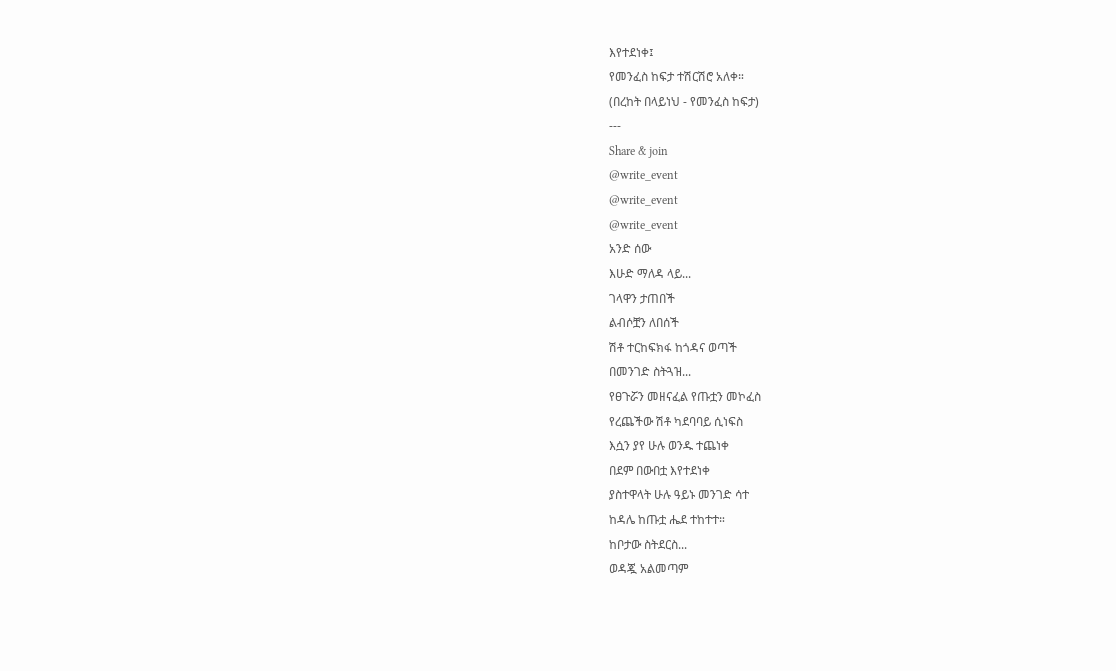እየተደነቀ፤
የመንፈስ ከፍታ ተሽርሽሮ አለቀ።
(በረከት በላይነህ - የመንፈስ ከፍታ)
---
Share & join
@write_event
@write_event
@write_event
አንድ ሰው
እሁድ ማለዳ ላይ...
ገላዋን ታጠበች
ልብሶቿን ለበሰች
ሽቶ ተርከፍክፋ ከጎዳና ወጣች
በመንገድ ስትጓዝ...
የፀጉሯን መዘናፈል የጡቷን መኮፈስ
የረጨችው ሽቶ ካደባባይ ሲነፍስ
እሷን ያየ ሁሉ ወንዱ ተጨነቀ
በደም በውበቷ እየተደነቀ
ያስተዋላት ሁሉ ዓይኑ መንገድ ሳተ
ከዳሌ ከጡቷ ሔደ ተከተተ።
ከቦታው ስትደርስ...
ወዳጇ አልመጣም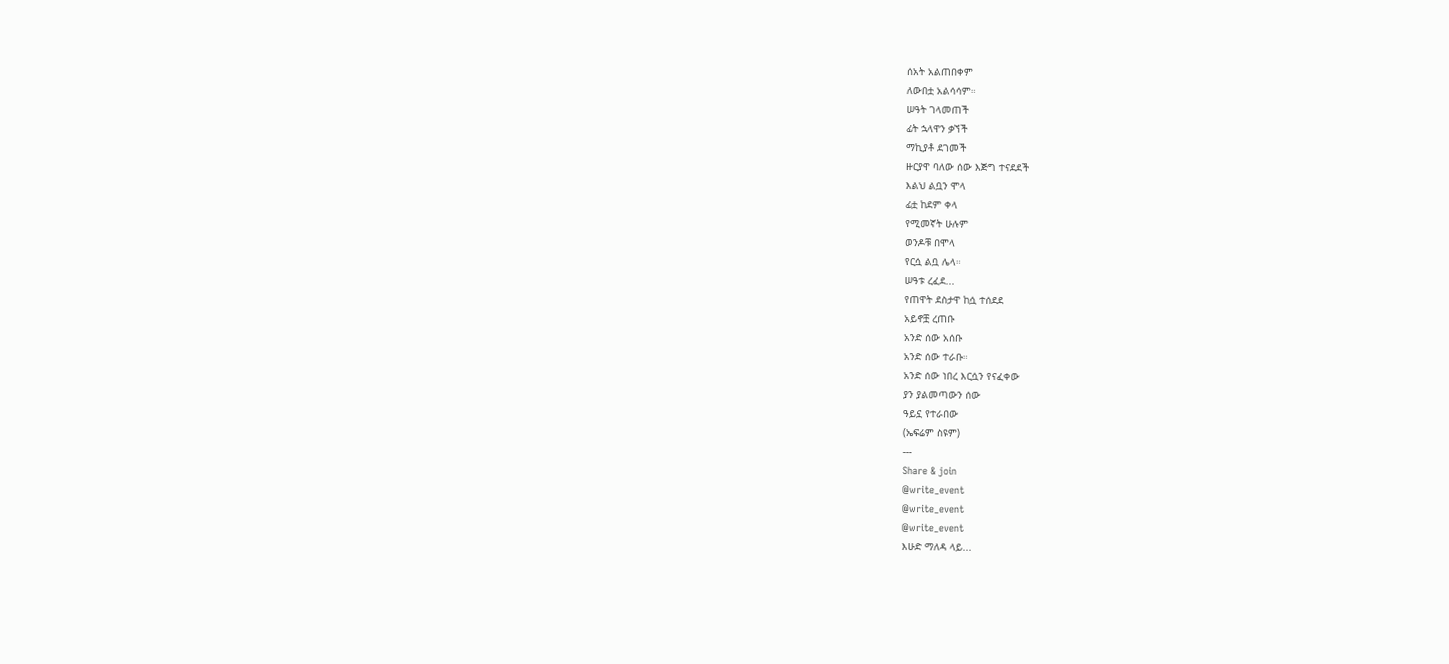ሰአት አልጠበቀም
ለውበቷ አልሳሳም።
ሠዓት ገላመጠች
ፊት ኋላዋን ቃኘች
ማኪያቶ ደገመች
ዙርያዋ ባለው ሰው እጅግ ተናደደች
እልህ ልቧን ሞላ
ፊቷ ከደም ቀላ
የሚመኛት ሁሉም
ወንዶቹ በሞላ
የርሷ ልቧ ሌላ።
ሠዓቱ ረፈደ...
የጠዋት ደስታዋ ከሷ ተሰደደ
አይኖቿ ረጠቡ
አንድ ሰው አሰቡ
አንድ ሰው ተራቡ።
አንድ ሰው ነበረ እርሷን የናፈቀው
ያን ያልመጣውን ሰው
ዓይኗ የተራበው
(ኤፍሬም ስዩም)
---
Share & join
@write_event
@write_event
@write_event
እሁድ ማለዳ ላይ...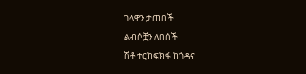ገላዋን ታጠበች
ልብሶቿን ለበሰች
ሽቶ ተርከፍክፋ ከጎዳና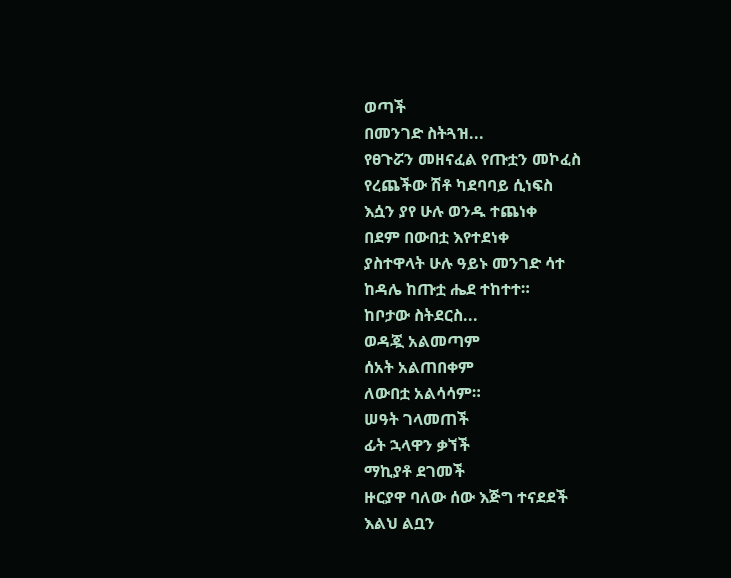ወጣች
በመንገድ ስትጓዝ...
የፀጉሯን መዘናፈል የጡቷን መኮፈስ
የረጨችው ሽቶ ካደባባይ ሲነፍስ
እሷን ያየ ሁሉ ወንዱ ተጨነቀ
በደም በውበቷ እየተደነቀ
ያስተዋላት ሁሉ ዓይኑ መንገድ ሳተ
ከዳሌ ከጡቷ ሔደ ተከተተ።
ከቦታው ስትደርስ...
ወዳጇ አልመጣም
ሰአት አልጠበቀም
ለውበቷ አልሳሳም።
ሠዓት ገላመጠች
ፊት ኋላዋን ቃኘች
ማኪያቶ ደገመች
ዙርያዋ ባለው ሰው እጅግ ተናደደች
እልህ ልቧን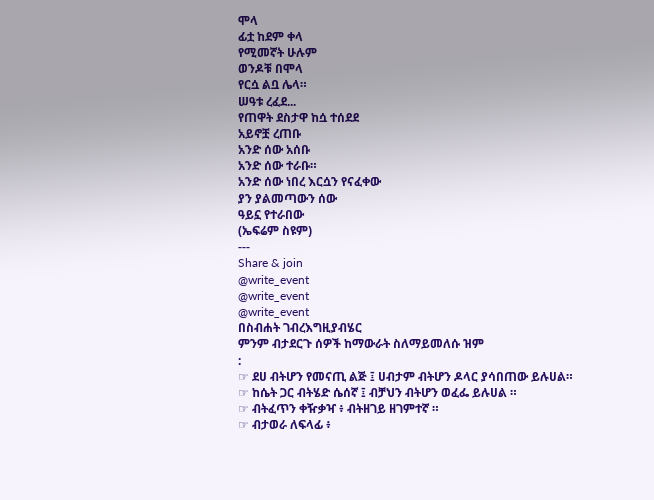ሞላ
ፊቷ ከደም ቀላ
የሚመኛት ሁሉም
ወንዶቹ በሞላ
የርሷ ልቧ ሌላ።
ሠዓቱ ረፈደ...
የጠዋት ደስታዋ ከሷ ተሰደደ
አይኖቿ ረጠቡ
አንድ ሰው አሰቡ
አንድ ሰው ተራቡ።
አንድ ሰው ነበረ እርሷን የናፈቀው
ያን ያልመጣውን ሰው
ዓይኗ የተራበው
(ኤፍሬም ስዩም)
---
Share & join
@write_event
@write_event
@write_event
በስብሐት ገብረእግዚያብሄር
ምንም ብታደርጉ ሰዎች ከማውራት ስለማይመለሱ ዝም
:
☞ ደሀ ብትሆን የመናጢ ልጅ ፤ ሀብታም ብትሆን ዶላር ያሳበጠው ይሉሀል።
☞ ከሴት ጋር ብትሄድ ሴሰኛ ፤ ብቻህን ብትሆን ወፈፌ ይሉሀል ።
☞ ብትፈጥን ቀዥቃዣ ፥ ብትዘገይ ዘገምተኛ ።
☞ ብታወራ ለፍላፊ ፥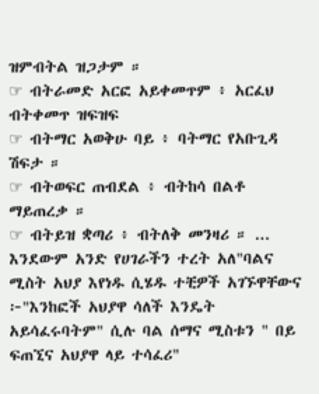ዝምብትል ዝጋታም ።
☞ ብትራመድ አርፎ አይቀመጥም ፥ አርፈህ ብትቀመጥ ዝፍዝፍ
☞ ብትማር አወቅሁ ባይ ፥ ባትማር የአቡጊዳ ሽፍታ ።
☞ ብትወፍር ጠብደል ፥ ብትከሳ በልቶ ማይጠረቃ ።
☞ ብትይዝ ቋጣሪ ፥ ብትለቅ መንዛሪ ። ...
እንደውም አንድ የሀገራችን ተረት አለ"ባልና ሚስት አህያ እየነዱ ሲሄዱ ተቺዎች አገኙዋቸውና ፦"እንከፎች አህያዋ ሳለች እንዴት አይሳፈሩባትም" ሲሉ ባል ሰማና ሚስቱን " በይ ፍጠኚና አህያዋ ላይ ተሳፈሪ"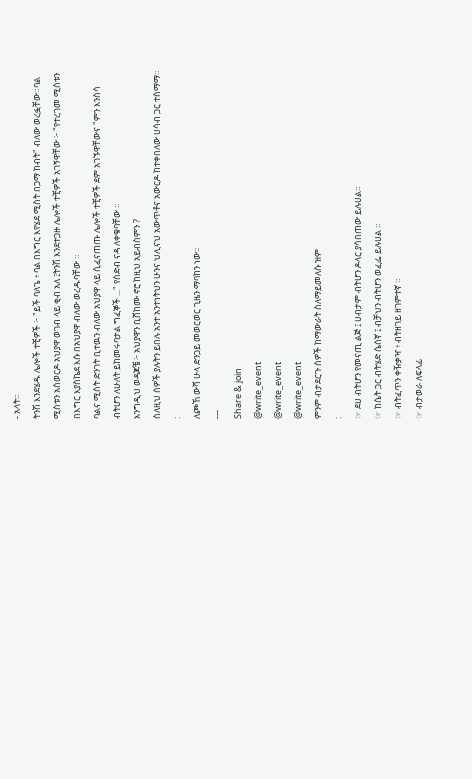- አላት።
ትንሽ እንደሄዱ ሌሎች ተቺዎች ፦ "ይች ባለጌ ፥ ባል በእግር እየሄደ ሚስት በጋማ ከብት" ብለው ወረፏቸው።ባል ሚስቱን አስወርዶ አህያዋ ወገብ ላይ ቂብ አለ ፤ትንሽ እንደተጋዙ ሌሎች ተቺዎች አገኝዋቸው ፦ "የተረገመ ሚስቱን በእግር እያስኬደ እሱ በአህያዋ ብለው ወረዱባቸው ።
ባልና ሚስት ድንገት ቢተዉን ብለው አህያዋ ላይ ሲፈናጠጡ ሌሎች ተቺዎች ደም አገኙዋቸውና "ምን እንስሳ ብትሆን ለሁለት ይከመሩባታል ግፈኞች ..." የስድብ ናዳ ለቀቁባቸው ።
እንግዲህ ወዳጆቼ ፦ አህያዋን ቢሸከሙ ኖሮ ከዚህ አይብስምን ?
ስለዚህ ሰዎች ያሉትን ይበሉ አንተ አንተነትህን ሁንና ህሊናህ አውጥቶና አውርዶ ከተቀበለው ሀሳብ ጋር ተስማማ።
:
ለጮኸ ውሻ ሁላ ድንጋይ መወርወር ጊዜን ማባከን ነው፡፡
---
Share & join
@write_event
@write_event
@write_event
ምንም ብታደርጉ ሰዎች ከማውራት ስለማይመለሱ ዝም
:
☞ ደሀ ብትሆን የመናጢ ልጅ ፤ ሀብታም ብትሆን ዶላር ያሳበጠው ይሉሀል።
☞ ከሴት ጋር ብትሄድ ሴሰኛ ፤ ብቻህን ብትሆን ወፈፌ ይሉሀል ።
☞ ብትፈጥን ቀዥቃዣ ፥ ብትዘገይ ዘገምተኛ ።
☞ ብታወራ ለፍላፊ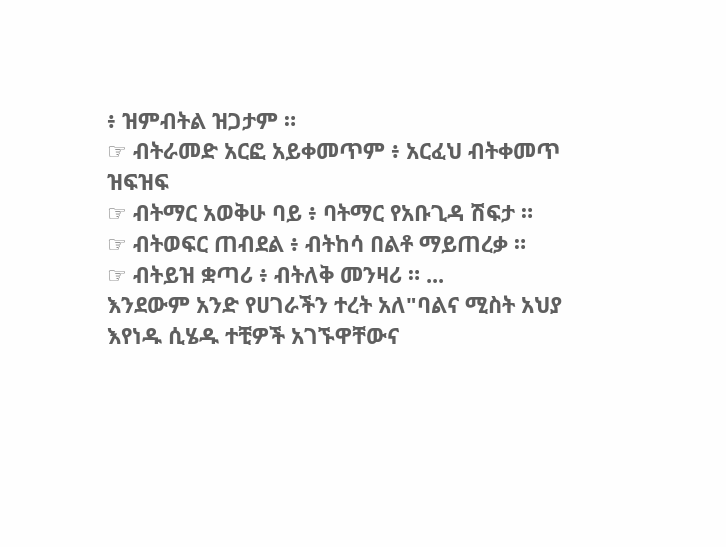፥ ዝምብትል ዝጋታም ።
☞ ብትራመድ አርፎ አይቀመጥም ፥ አርፈህ ብትቀመጥ ዝፍዝፍ
☞ ብትማር አወቅሁ ባይ ፥ ባትማር የአቡጊዳ ሽፍታ ።
☞ ብትወፍር ጠብደል ፥ ብትከሳ በልቶ ማይጠረቃ ።
☞ ብትይዝ ቋጣሪ ፥ ብትለቅ መንዛሪ ። ...
እንደውም አንድ የሀገራችን ተረት አለ"ባልና ሚስት አህያ እየነዱ ሲሄዱ ተቺዎች አገኙዋቸውና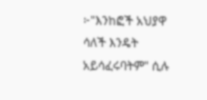፦"እንከፎች አህያዋ ሳለች እንዴት አይሳፈሩባትም" ሲሉ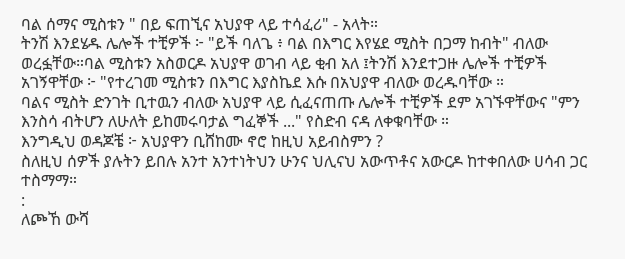ባል ሰማና ሚስቱን " በይ ፍጠኚና አህያዋ ላይ ተሳፈሪ" - አላት።
ትንሽ እንደሄዱ ሌሎች ተቺዎች ፦ "ይች ባለጌ ፥ ባል በእግር እየሄደ ሚስት በጋማ ከብት" ብለው ወረፏቸው።ባል ሚስቱን አስወርዶ አህያዋ ወገብ ላይ ቂብ አለ ፤ትንሽ እንደተጋዙ ሌሎች ተቺዎች አገኝዋቸው ፦ "የተረገመ ሚስቱን በእግር እያስኬደ እሱ በአህያዋ ብለው ወረዱባቸው ።
ባልና ሚስት ድንገት ቢተዉን ብለው አህያዋ ላይ ሲፈናጠጡ ሌሎች ተቺዎች ደም አገኙዋቸውና "ምን እንስሳ ብትሆን ለሁለት ይከመሩባታል ግፈኞች ..." የስድብ ናዳ ለቀቁባቸው ።
እንግዲህ ወዳጆቼ ፦ አህያዋን ቢሸከሙ ኖሮ ከዚህ አይብስምን ?
ስለዚህ ሰዎች ያሉትን ይበሉ አንተ አንተነትህን ሁንና ህሊናህ አውጥቶና አውርዶ ከተቀበለው ሀሳብ ጋር ተስማማ።
:
ለጮኸ ውሻ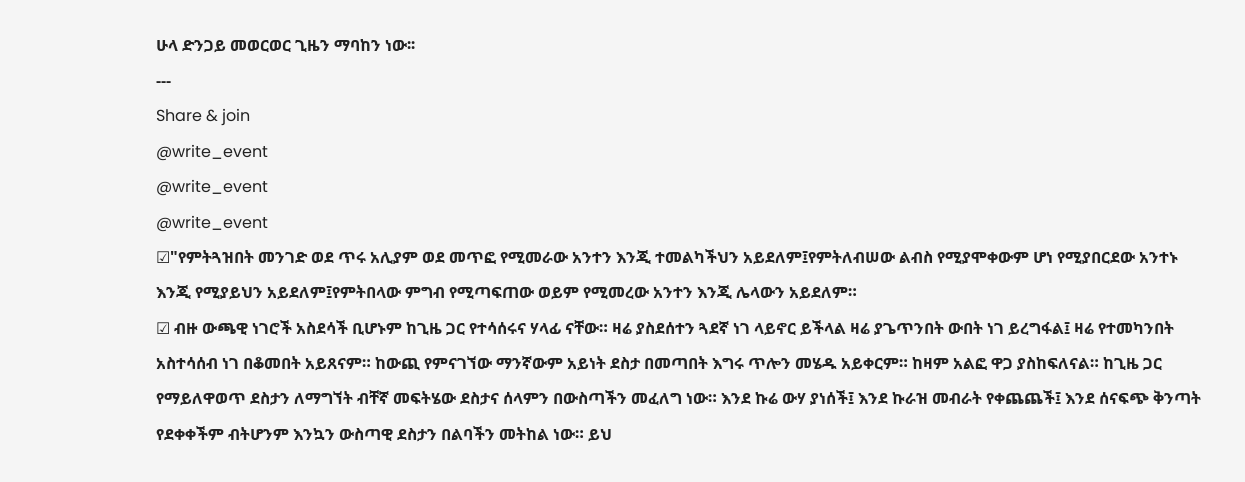ሁላ ድንጋይ መወርወር ጊዜን ማባከን ነው፡፡
---
Share & join
@write_event
@write_event
@write_event
☑"የምትጓዝበት መንገድ ወደ ጥሩ አሊያም ወደ መጥፎ የሚመራው አንተን እንጂ ተመልካችህን አይደለም፤የምትለብሠው ልብስ የሚያሞቀውም ሆነ የሚያበርደው አንተኑ እንጂ የሚያይህን አይደለም፤የምትበላው ምግብ የሚጣፍጠው ወይም የሚመረው አንተን እንጂ ሌላውን አይደለም።
☑ ብዙ ውጫዊ ነገሮች አስደሳች ቢሆኑም ከጊዜ ጋር የተሳሰሩና ሃላፊ ናቸው። ዛሬ ያስደሰተን ጓደኛ ነገ ላይኖር ይችላል ዛሬ ያጌጥንበት ውበት ነገ ይረግፋል፤ ዛሬ የተመካንበት አስተሳሰብ ነገ በቆመበት አይጸናም። ከውጪ የምናገኘው ማንኛውም አይነት ደስታ በመጣበት እግሩ ጥሎን መሄዱ አይቀርም። ከዛም አልፎ ዋጋ ያስከፍለናል። ከጊዜ ጋር የማይለዋወጥ ደስታን ለማግኘት ብቸኛ መፍትሄው ደስታና ሰላምን በውስጣችን መፈለግ ነው። እንደ ኩሬ ውሃ ያነሰች፤ እንደ ኩራዝ መብራት የቀጨጨች፤ እንደ ሰናፍጭ ቅንጣት የደቀቀችም ብትሆንም እንኳን ውስጣዊ ደስታን በልባችን መትከል ነው። ይህ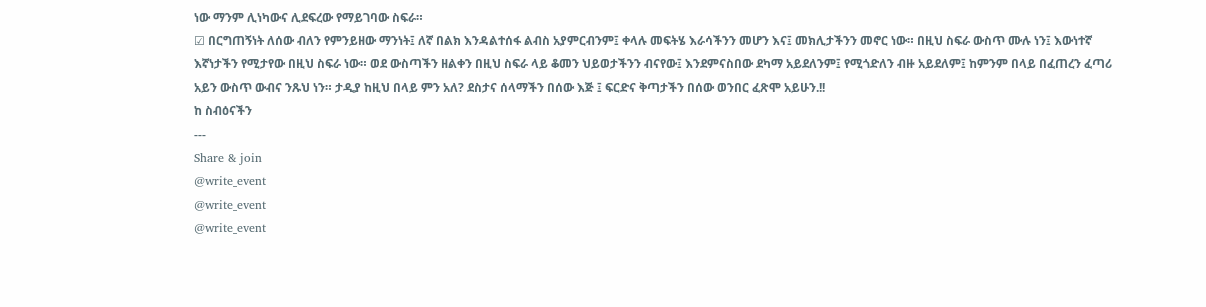ነው ማንም ሊነካውና ሊደፍረው የማይገባው ስፍራ።
☑ በርግጠኝነት ለሰው ብለን የምንይዘው ማንነት፤ ለኛ በልክ እንዳልተሰፋ ልብስ አያምርብንም፤ ቀላሉ መፍትሄ እራሳችንን መሆን እና፤ መክሊታችንን መኖር ነው። በዚህ ስፍራ ውስጥ ሙሉ ነን፤ እውነተኛ እኛነታችን የሚታየው በዚህ ስፍራ ነው። ወደ ውስጣችን ዘልቀን በዚህ ስፍራ ላይ ቆመን ህይወታችንን ብናየው፤ እንደምናስበው ደካማ አይደለንም፤ የሚጎድለን ብዙ አይደለም፤ ከምንም በላይ በፈጠረን ፈጣሪ አይን ውስጥ ውብና ንጹህ ነን። ታዲያ ከዚህ በላይ ምን አለ? ደስታና ሰላማችን በሰው እጅ ፤ ፍርድና ቅጣታችን በሰው ወንበር ፈጽሞ አይሁን.!!
ከ ስብዕናችን
---
Share & join
@write_event
@write_event
@write_event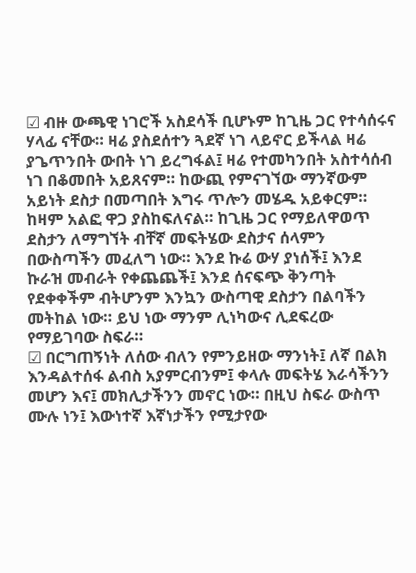☑ ብዙ ውጫዊ ነገሮች አስደሳች ቢሆኑም ከጊዜ ጋር የተሳሰሩና ሃላፊ ናቸው። ዛሬ ያስደሰተን ጓደኛ ነገ ላይኖር ይችላል ዛሬ ያጌጥንበት ውበት ነገ ይረግፋል፤ ዛሬ የተመካንበት አስተሳሰብ ነገ በቆመበት አይጸናም። ከውጪ የምናገኘው ማንኛውም አይነት ደስታ በመጣበት እግሩ ጥሎን መሄዱ አይቀርም። ከዛም አልፎ ዋጋ ያስከፍለናል። ከጊዜ ጋር የማይለዋወጥ ደስታን ለማግኘት ብቸኛ መፍትሄው ደስታና ሰላምን በውስጣችን መፈለግ ነው። እንደ ኩሬ ውሃ ያነሰች፤ እንደ ኩራዝ መብራት የቀጨጨች፤ እንደ ሰናፍጭ ቅንጣት የደቀቀችም ብትሆንም እንኳን ውስጣዊ ደስታን በልባችን መትከል ነው። ይህ ነው ማንም ሊነካውና ሊደፍረው የማይገባው ስፍራ።
☑ በርግጠኝነት ለሰው ብለን የምንይዘው ማንነት፤ ለኛ በልክ እንዳልተሰፋ ልብስ አያምርብንም፤ ቀላሉ መፍትሄ እራሳችንን መሆን እና፤ መክሊታችንን መኖር ነው። በዚህ ስፍራ ውስጥ ሙሉ ነን፤ እውነተኛ እኛነታችን የሚታየው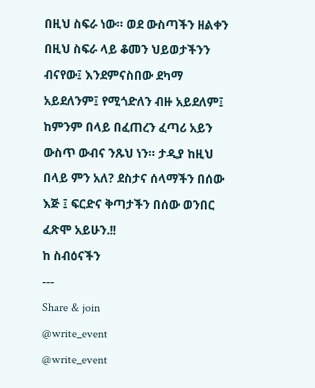በዚህ ስፍራ ነው። ወደ ውስጣችን ዘልቀን በዚህ ስፍራ ላይ ቆመን ህይወታችንን ብናየው፤ እንደምናስበው ደካማ አይደለንም፤ የሚጎድለን ብዙ አይደለም፤ ከምንም በላይ በፈጠረን ፈጣሪ አይን ውስጥ ውብና ንጹህ ነን። ታዲያ ከዚህ በላይ ምን አለ? ደስታና ሰላማችን በሰው እጅ ፤ ፍርድና ቅጣታችን በሰው ወንበር ፈጽሞ አይሁን.!!
ከ ስብዕናችን
---
Share & join
@write_event
@write_event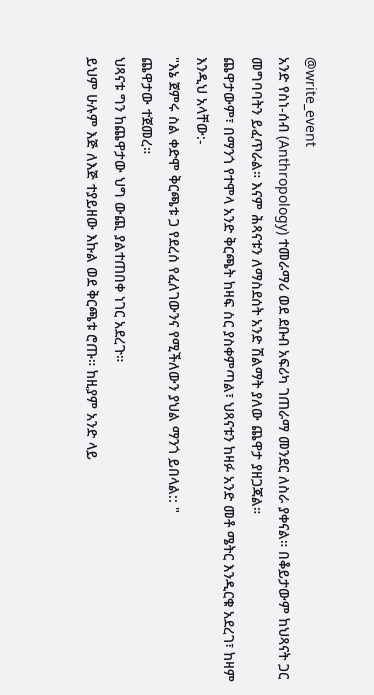@write_event
አንድ የስነ-ሰብ (Anthropology) ተመራማሪ ወደ ደቡብ አፍሪካ ገጠራማ መንደር ለስራ ያቀናል። በቆይታውም ከህጻናት ጋር መግባባትን ይፈጥራል። እናም ሕጻናቱን ለማስደሰት አንድ ሽልማት ያለው ጨዋታ ያዘጋጃል።
ጨዋታውም፣ በማንጎ የተሞላ አንድ ቅርጫት ከዛፍ ስር ያስቀምጣል፣ ህጻናቱን ከዛፉ አንድ መቶ ሜትር እንዲርቁ አደረገ፣ ከዛም እንዲህ አላቸው:-
"እኔ ጀምሩ ስል ቀድሞ ቅርጫቱ ጋ የደረሰ የፈለገውንና የሚችለውን ያህል ማንጎ ይበላል:: "
ጨዋታው ተጀመረ።
ህጻናቱ ግን ከጨዋታው ህግ ውጪ ያልተጠበቀ ነገር አደረጉ።
ይህም ሁሉም እጅ ለእጅ ተያይዘው እኩል ወደ ቅርጫቱ ሮጡ። ከዚያም አንድ ላይ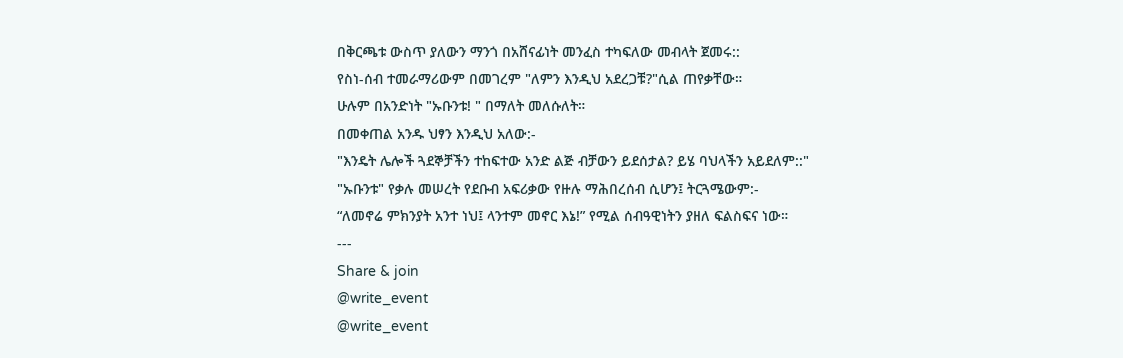በቅርጫቱ ውስጥ ያለውን ማንጎ በአሸናፊነት መንፈስ ተካፍለው መብላት ጀመሩ::
የስነ-ሰብ ተመራማሪውም በመገረም "ለምን እንዲህ አደረጋቹ?"ሲል ጠየቃቸው።
ሁሉም በአንድነት "ኡቡንቱ! " በማለት መለሱለት።
በመቀጠል አንዱ ህፃን እንዲህ አለው:-
"እንዴት ሌሎች ጓደኞቻችን ተከፍተው አንድ ልጅ ብቻውን ይደሰታል? ይሄ ባህላችን አይደለም::"
"ኡቡንቱ" የቃሉ መሠረት የደቡብ አፍሪቃው የዙሉ ማሕበረሰብ ሲሆን፤ ትርጓሜውም:-
“ለመኖሬ ምክንያት አንተ ነህ፤ ላንተም መኖር እኔ!” የሚል ሰብዓዊነትን ያዘለ ፍልስፍና ነው።
---
Share & join
@write_event
@write_event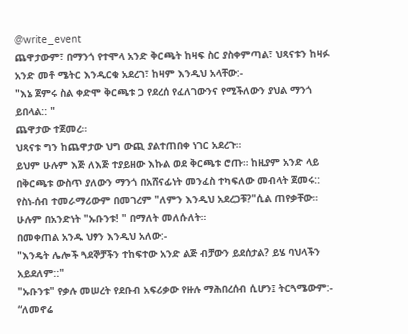@write_event
ጨዋታውም፣ በማንጎ የተሞላ አንድ ቅርጫት ከዛፍ ስር ያስቀምጣል፣ ህጻናቱን ከዛፉ አንድ መቶ ሜትር እንዲርቁ አደረገ፣ ከዛም እንዲህ አላቸው:-
"እኔ ጀምሩ ስል ቀድሞ ቅርጫቱ ጋ የደረሰ የፈለገውንና የሚችለውን ያህል ማንጎ ይበላል:: "
ጨዋታው ተጀመረ።
ህጻናቱ ግን ከጨዋታው ህግ ውጪ ያልተጠበቀ ነገር አደረጉ።
ይህም ሁሉም እጅ ለእጅ ተያይዘው እኩል ወደ ቅርጫቱ ሮጡ። ከዚያም አንድ ላይ በቅርጫቱ ውስጥ ያለውን ማንጎ በአሸናፊነት መንፈስ ተካፍለው መብላት ጀመሩ::
የስነ-ሰብ ተመራማሪውም በመገረም "ለምን እንዲህ አደረጋቹ?"ሲል ጠየቃቸው።
ሁሉም በአንድነት "ኡቡንቱ! " በማለት መለሱለት።
በመቀጠል አንዱ ህፃን እንዲህ አለው:-
"እንዴት ሌሎች ጓደኞቻችን ተከፍተው አንድ ልጅ ብቻውን ይደሰታል? ይሄ ባህላችን አይደለም::"
"ኡቡንቱ" የቃሉ መሠረት የደቡብ አፍሪቃው የዙሉ ማሕበረሰብ ሲሆን፤ ትርጓሜውም:-
“ለመኖሬ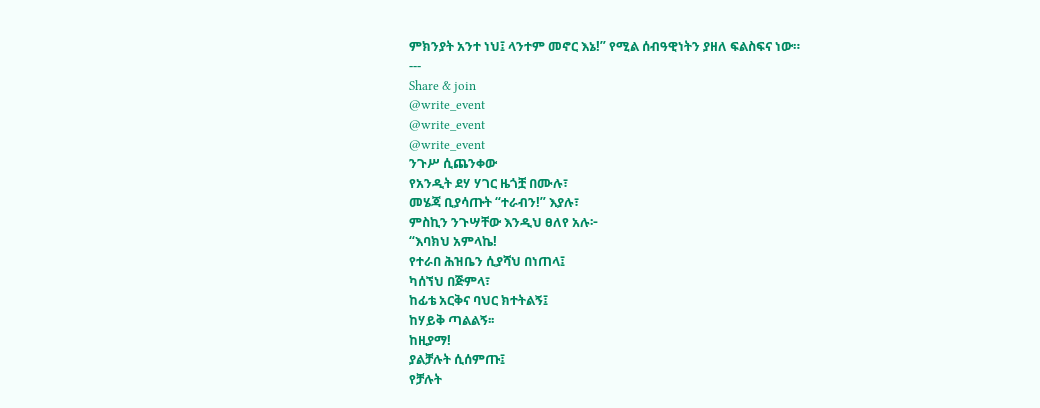ምክንያት አንተ ነህ፤ ላንተም መኖር እኔ!” የሚል ሰብዓዊነትን ያዘለ ፍልስፍና ነው።
---
Share & join
@write_event
@write_event
@write_event
ንጉሥ ሲጨንቀው
የአንዲት ደሃ ሃገር ዜጎቿ በሙሉ፣
መሄጃ ቢያሳጡት “ተራብን!” እያሉ፣
ምስኪን ንጉሣቸው እንዲህ ፀለየ አሉ፦
“እባክህ አምላኬ!
የተራበ ሕዝቤን ሲያሻህ በነጠላ፤
ካሰኘህ በጅምላ፣
ከፊቴ አርቅና ባህር ክተትልኝ፤
ከሃይቅ ጣልልኝ፡፡
ከዚያማ!
ያልቻሉት ሲሰምጡ፤
የቻሉት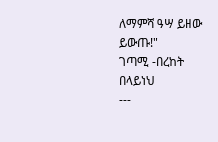ለማምሻ ዓሣ ይዘው ይውጡ!"
ገጣሚ -በረከት በላይነህ
---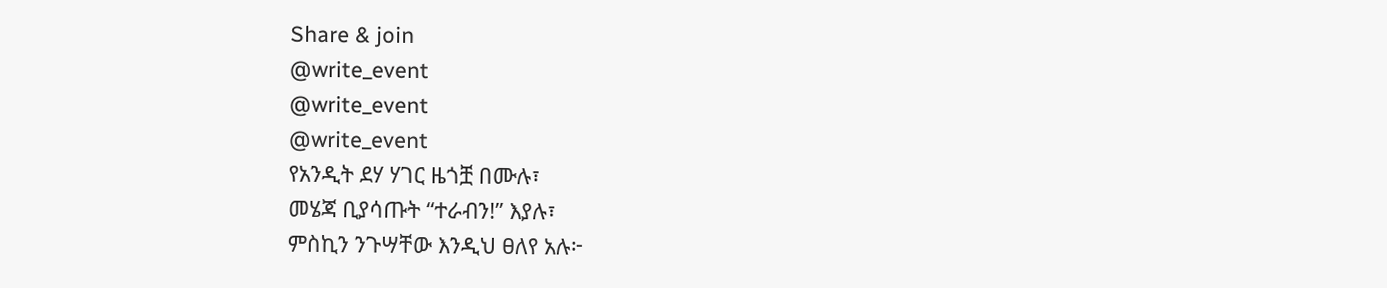Share & join
@write_event
@write_event
@write_event
የአንዲት ደሃ ሃገር ዜጎቿ በሙሉ፣
መሄጃ ቢያሳጡት “ተራብን!” እያሉ፣
ምስኪን ንጉሣቸው እንዲህ ፀለየ አሉ፦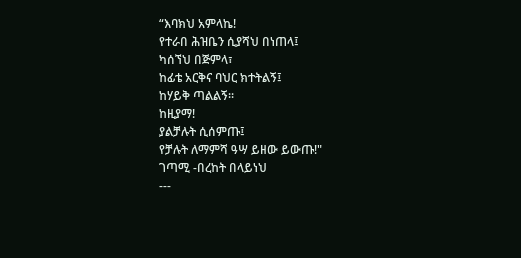“እባክህ አምላኬ!
የተራበ ሕዝቤን ሲያሻህ በነጠላ፤
ካሰኘህ በጅምላ፣
ከፊቴ አርቅና ባህር ክተትልኝ፤
ከሃይቅ ጣልልኝ፡፡
ከዚያማ!
ያልቻሉት ሲሰምጡ፤
የቻሉት ለማምሻ ዓሣ ይዘው ይውጡ!"
ገጣሚ -በረከት በላይነህ
---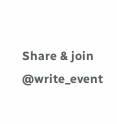Share & join
@write_event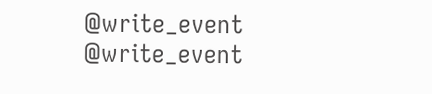@write_event
@write_event